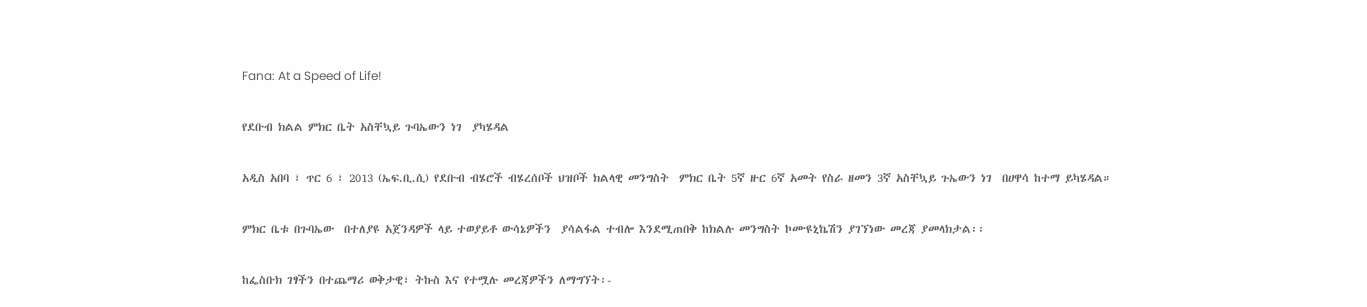Fana: At a Speed of Life!

የደቡብ ክልል ምክር ቤት አስቸኳይ ጉባኤውን ነገ  ያካሄዳል

አዲስ አበባ ፣ ጥር 6 ፣ 2013 (ኤፍ.ቢ.ሲ) የደቡብ ብሄሮች ብሄረሰቦች ህዝቦች ክልላዊ መንግስት  ምክር ቤት 5ኛ ዙር 6ኛ አመት የስራ ዘመን 3ኛ አስቸኳይ ጉኤውን ነገ  በሀዋሳ ከተማ ይካሄዳል።

ምክር ቤቱ በጉባኤው  በተለያዩ አጀንዳዎች ላይ ተወያይቶ ውሳኔዎችን  ያሳልፋል ተብሎ እንደሚጠበቅ ከክልሉ መንግስት ኮሙዩኒኬሽን ያገኘነው መረጃ ያመላክታል፡፡

ከፌስቡክ ገፃችን በተጨማሪ ወቅታዊ፣ ትኩስ እና የተሟሉ መረጃዎችን ለማግኘት፡-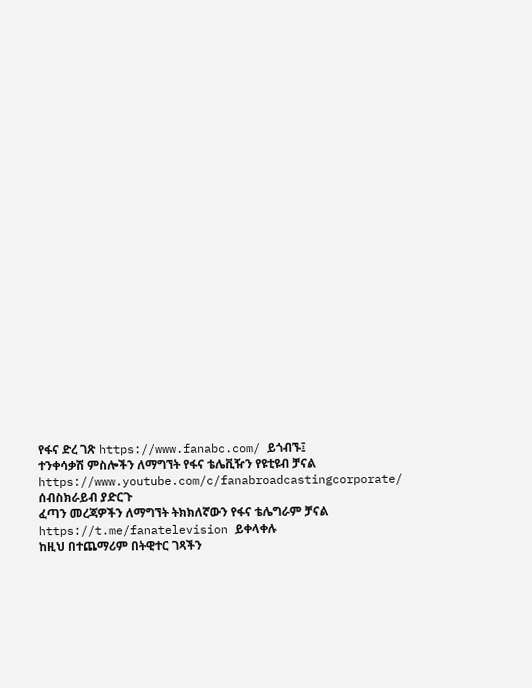የፋና ድረ ገጽ https://www.fanabc.com/ ይጎብኙ፤
ተንቀሳቃሽ ምስሎችን ለማግኘት የፋና ቴሌቪዥን የዩቲዩብ ቻናል https://www.youtube.com/c/fanabroadcastingcorporate/ ሰብስክራይብ ያድርጉ
ፈጣን መረጃዎችን ለማግኘት ትክክለኛውን የፋና ቴሌግራም ቻናል https://t.me/fanatelevision ይቀላቀሉ
ከዚህ በተጨማሪም በትዊተር ገጻችን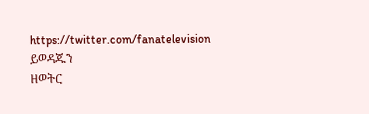https://twitter.com/fanatelevision ይወዳጁን
ዘወትር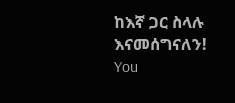ከእኛ ጋር ስላሉ እናመሰግናለን!
You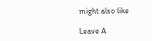might also like

Leave A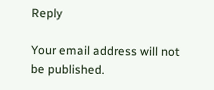Reply

Your email address will not be published.